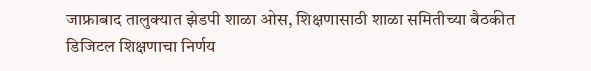जाफ्राबाद तालुक्यात झेडपी शाळा ओस, शिक्षणासाठी शाळा समितीच्या बैठकीत डिजिटल शिक्षणाचा निर्णय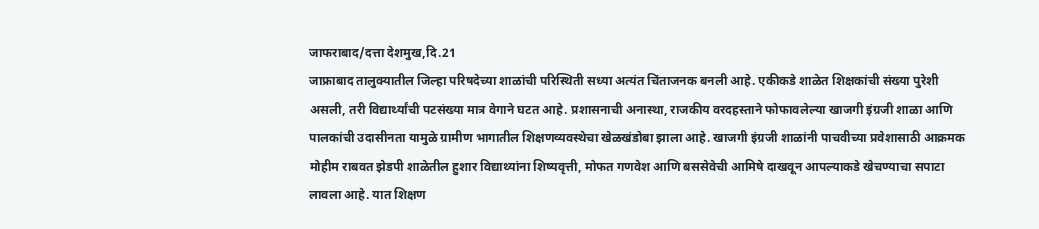जाफराबाद/दत्ता देशमुख,दि.21
जाफ्राबाद तालुक्यातील जिल्हा परिषदेच्या शाळांची परिस्थिती सध्या अत्यंत चिंताजनक बनली आहे. एकीकडे शाळेत शिक्षकांची संख्या पुरेशी असली, तरी विद्यार्थ्यांची पटसंख्या मात्र वेगाने घटत आहे. प्रशासनाची अनास्था, राजकीय वरदहस्ताने फोफावलेल्या खाजगी इंग्रजी शाळा आणि पालकांची उदासीनता यामुळे ग्रामीण भागातील शिक्षणव्यवस्थेचा खेळखंडोबा झाला आहे. खाजगी इंग्रजी शाळांनी पाचवीच्या प्रवेशासाठी आक्रमक मोहीम राबवत झेडपी शाळेतील हुशार विद्याथ्यांना शिष्यवृत्ती, मोफत गणवेश आणि बससेवेची आमिषे दाखवून आपल्याकडे खेचण्याचा सपाटा लावला आहे. यात शिक्षण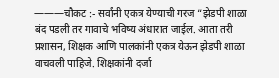———चौकट :- सर्वांनी एकत्र येण्याची गरज “झेडपी शाळा बंद पडली तर गावाचे भविष्य अंधारात जाईल. आता तरी प्रशासन, शिक्षक आणि पालकांनी एकत्र येऊन झेडपी शाळा वाचवली पाहिजे. शिक्षकांनी दर्जा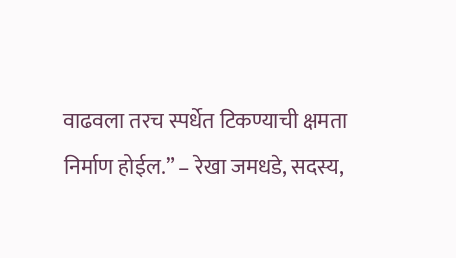वाढवला तरच स्पर्धेत टिकण्याची क्षमता निर्माण होईल.” – रेखा जमधडे, सदस्य,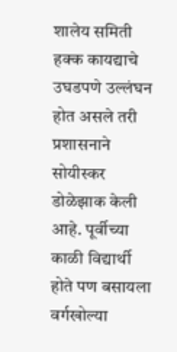शालेय समिती हक्क कायद्याचे उघडपणे उल्लंघन होत असले तरी प्रशासनाने सोयीस्कर डोळेझाक केली आहे. पूर्वीच्या काळी विद्यार्थी होते पण बसायला वर्गखोल्या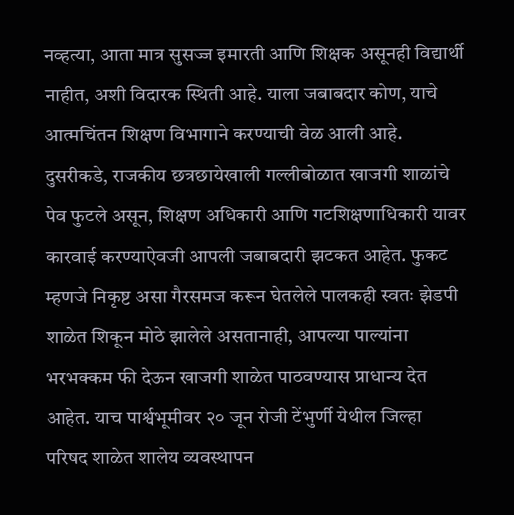नव्हत्या, आता मात्र सुसज्ज इमारती आणि शिक्षक असूनही विद्यार्थी नाहीत, अशी विदारक स्थिती आहे. याला जबाबदार कोण, याचे आत्मचिंतन शिक्षण विभागाने करण्याची वेळ आली आहे. दुसरीकडे, राजकीय छत्रछायेखाली गल्लीबोळात खाजगी शाळांचे पेव फुटले असून, शिक्षण अधिकारी आणि गटशिक्षणाधिकारी यावर कारवाई करण्याऐवजी आपली जबाबदारी झटकत आहेत. फुकट म्हणजे निकृष्ट असा गैरसमज करून घेतलेले पालकही स्वतः झेडपी शाळेत शिकून मोठे झालेले असतानाही, आपल्या पाल्यांना भरभक्कम फी देऊन खाजगी शाळेत पाठवण्यास प्राधान्य देत आहेत. याच पार्श्वभूमीवर २० जून रोजी टेंभुर्णी येथील जिल्हा परिषद शाळेत शालेय व्यवस्थापन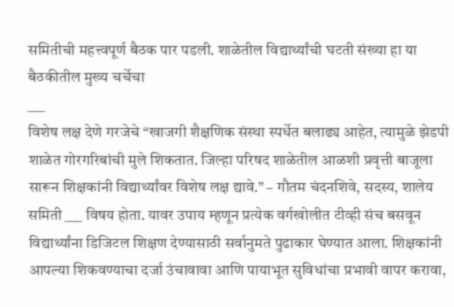समितीची महत्त्वपूर्ण बैठक पार पडली. शाळेतील विद्यार्थ्यांची घटती संख्या हा या बैठकीतील मुख्य चर्चेचा
___
विशेष लक्ष देणे गरजेचे “खाजगी शैक्षणिक संस्था स्पर्धेत बलाढ्य आहेत, त्यामुळे झेडपी शाळेत गोरगरिबांची मुले शिकतात. जिल्हा परिषद शाळेतील आळशी प्रवृत्ती बाजूला सारून शिक्षकांनी विद्यार्थ्यांवर विशेष लक्ष द्यावे.” – गौतम चंदनशिवे, सदस्य, शालेय समिती ___ विषय होता. यावर उपाय म्हणून प्रत्येक वर्गखोलीत टीव्ही संच बसवून विद्यार्थ्यांना डिजिटल शिक्षण देण्यासाठी सर्वानुमते पुढाकार घेण्यात आला. शिक्षकांनी आपल्या शिकवण्याचा दर्जा उंचावावा आणि पायाभूत सुविधांचा प्रभावी वापर करावा,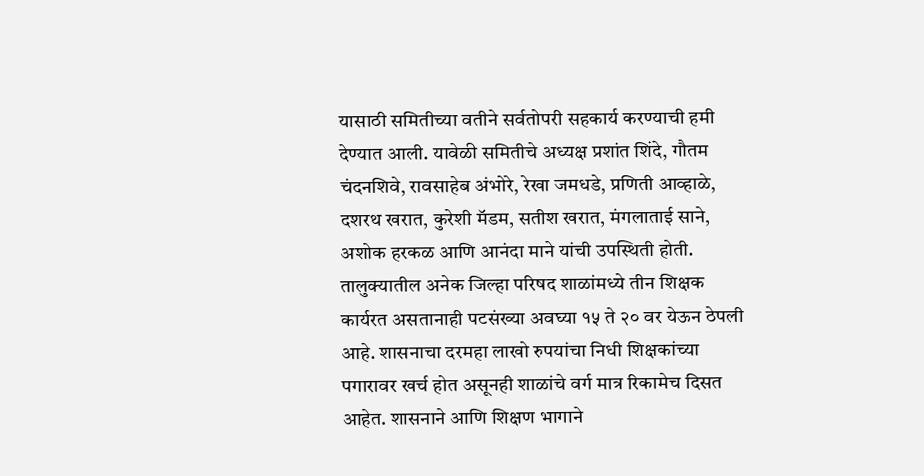यासाठी समितीच्या वतीने सर्वतोपरी सहकार्य करण्याची हमी देण्यात आली. यावेळी समितीचे अध्यक्ष प्रशांत शिंदे, गौतम चंदनशिवे, रावसाहेब अंभोरे, रेखा जमधडे, प्रणिती आव्हाळे, दशरथ खरात, कुरेशी मॅडम, सतीश खरात, मंगलाताई साने, अशोक हरकळ आणि आनंदा माने यांची उपस्थिती होती. तालुक्यातील अनेक जिल्हा परिषद शाळांमध्ये तीन शिक्षक कार्यरत असतानाही पटसंख्या अवघ्या १५ ते २० वर येऊन ठेपली आहे. शासनाचा दरमहा लाखो रुपयांचा निधी शिक्षकांच्या पगारावर खर्च होत असूनही शाळांचे वर्ग मात्र रिकामेच दिसत आहेत. शासनाने आणि शिक्षण भागाने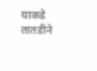याकडे तातडीने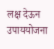लक्ष देऊन उपाययोजना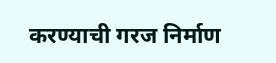करण्याची गरज निर्माण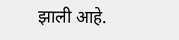झाली आहे.